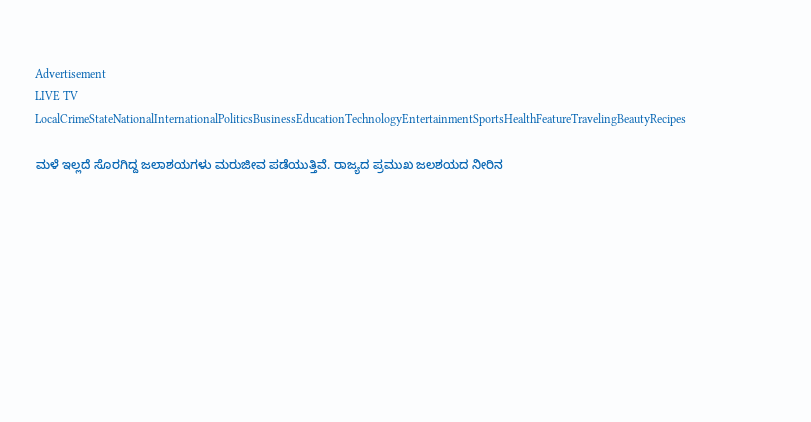Advertisement
LIVE TV LocalCrimeStateNationalInternationalPoliticsBusinessEducationTechnologyEntertainmentSportsHealthFeatureTravelingBeautyRecipes

ಮಳೆ ಇಲ್ಲದೆ ಸೊರಗಿದ್ದ ಜಲಾಶಯಗಳು ಮರುಜೀವ ಪಡೆಯುತ್ತಿವೆ. ರಾಜ್ಯದ ಪ್ರಮುಖ ಜಲಶಯದ ನೀರಿನ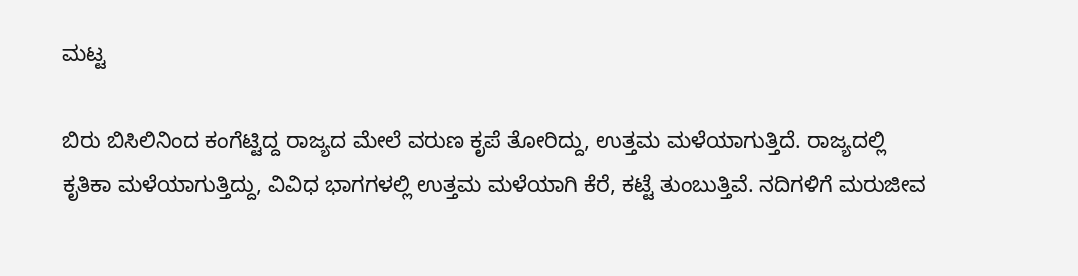ಮಟ್ಟ

ಬಿರು ಬಿಸಿಲಿನಿಂದ ಕಂಗೆಟ್ಟಿದ್ದ ರಾಜ್ಯದ ಮೇಲೆ ವರುಣ ಕೃಪೆ ತೋರಿದ್ದು, ಉತ್ತಮ ಮಳೆಯಾಗುತ್ತಿದೆ. ರಾಜ್ಯದಲ್ಲಿ ಕೃತಿಕಾ ಮಳೆಯಾಗುತ್ತಿದ್ದು, ವಿವಿಧ ಭಾಗಗಳಲ್ಲಿ ಉತ್ತಮ ಮಳೆಯಾಗಿ ಕೆರೆ, ಕಟ್ಟೆ ತುಂಬುತ್ತಿವೆ. ನದಿಗಳಿಗೆ ಮರುಜೀವ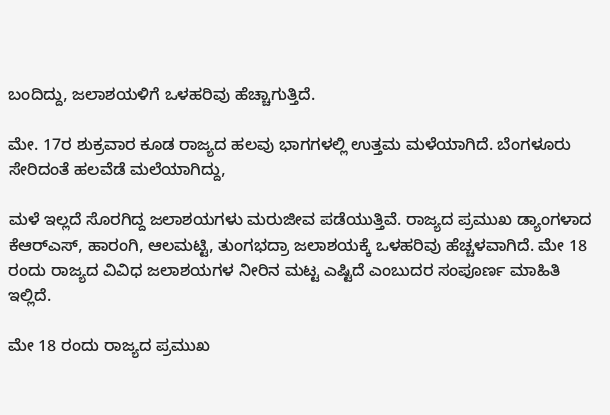ಬಂದಿದ್ದು, ಜಲಾಶಯಳಿಗೆ ಒಳಹರಿವು ಹೆಚ್ಚಾಗುತ್ತಿದೆ.

ಮೇ. 17ರ ಶುಕ್ರವಾರ ಕೂಡ ರಾಜ್ಯದ ಹಲವು ಭಾಗಗಳಲ್ಲಿ ಉತ್ತಮ ಮಳೆಯಾಗಿದೆ. ಬೆಂಗಳೂರು ಸೇರಿದಂತೆ ಹಲವೆಡೆ ಮಲೆಯಾಗಿದ್ದು,

ಮಳೆ ಇಲ್ಲದೆ ಸೊರಗಿದ್ದ ಜಲಾಶಯಗಳು ಮರುಜೀವ ಪಡೆಯುತ್ತಿವೆ. ರಾಜ್ಯದ ಪ್ರಮುಖ ಡ್ಯಾಂಗಳಾದ ಕೆಆರ್‌ಎಸ್, ಹಾರಂಗಿ, ಆಲಮಟ್ಟಿ, ತುಂಗಭದ್ರಾ ಜಲಾಶಯಕ್ಕೆ ಒಳಹರಿವು ಹೆಚ್ಚಳವಾಗಿದೆ. ಮೇ 18 ರಂದು ರಾಜ್ಯದ ವಿವಿಧ ಜಲಾಶಯಗಳ ನೀರಿನ ಮಟ್ಟ ಎಷ್ಟಿದೆ ಎಂಬುದರ ಸಂಪೂರ್ಣ ಮಾಹಿತಿ ಇಲ್ಲಿದೆ.

ಮೇ 18 ರಂದು ರಾಜ್ಯದ ಪ್ರಮುಖ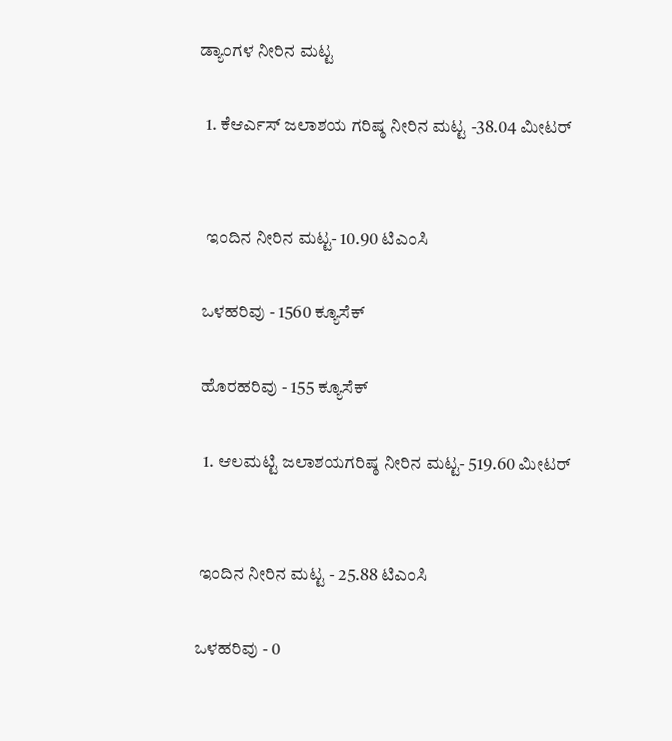ಡ್ಯಾಂಗಳ ನೀರಿನ ಮಟ್ಟ

  1. ಕೆಆರ್ಎಸ್ ಜಲಾಶಯ ಗರಿಷ್ಠ ನೀರಿನ ಮಟ್ಟ -38.04 ಮೀಟರ್


  ಇಂದಿನ ನೀರಿನ ಮಟ್ಟ- 10.90 ಟಿಎಂಸಿ

 ಒಳಹರಿವು - 1560 ಕ್ಯೂಸೆಕ್‌

 ಹೊರಹರಿವು - 155 ಕ್ಯೂಸೆಕ್‌

  1. ಆಲಮಟ್ಟಿ ಜಲಾಶಯಗರಿಷ್ಠ ನೀರಿನ ಮಟ್ಟ- 519.60 ಮೀಟರ್‌


 ಇಂದಿನ ನೀರಿನ ಮಟ್ಟ - 25.88 ಟಿಎಂಸಿ

ಒಳಹರಿವು - 0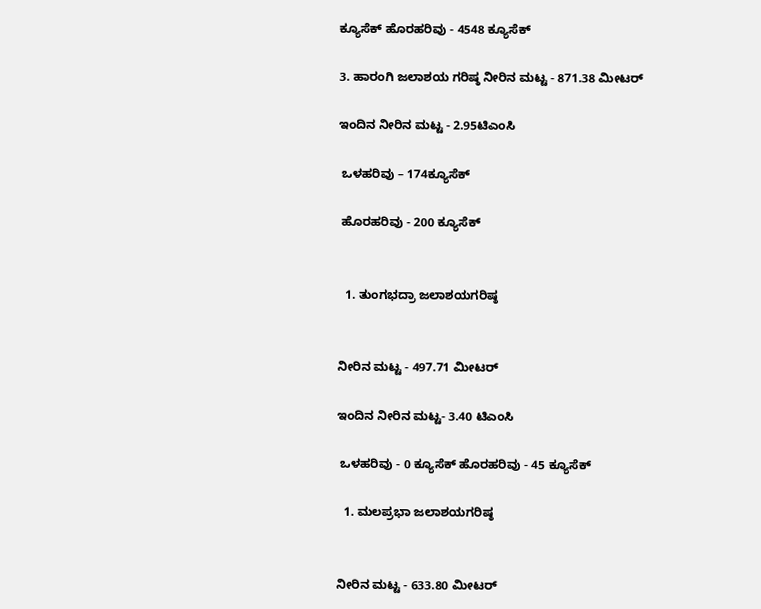ಕ್ಯೂಸೆಕ್‌ ಹೊರಹರಿವು - 4548 ಕ್ಯೂಸೆಕ್‌

3. ಹಾರಂಗಿ ಜಲಾಶಯ ಗರಿಷ್ಠ ನೀರಿನ ಮಟ್ಟ - 871.38 ಮೀಟರ್

ಇಂದಿನ ನೀರಿನ ಮಟ್ಟ - 2.95ಟಿಎಂಸಿ

 ಒಳಹರಿವು – 174ಕ್ಯೂಸೆಕ್‌

 ಹೊರಹರಿವು - 200 ಕ್ಯೂಸೆಕ್‌


  1. ತುಂಗಭದ್ರಾ ಜಲಾಶಯಗರಿಷ್ಠ


ನೀರಿನ ಮಟ್ಟ - 497.71 ಮೀಟರ್

ಇಂದಿನ ನೀರಿನ ಮಟ್ಟ- 3.40 ಟಿಎಂಸಿ

 ಒಳಹರಿವು - 0 ಕ್ಯೂಸೆಕ್‌ ಹೊರಹರಿವು - 45 ಕ್ಯೂಸೆಕ್‌

  1. ಮಲಪ್ರಭಾ ಜಲಾಶಯಗರಿಷ್ಠ


ನೀರಿನ ಮಟ್ಟ - 633.80 ಮೀಟರ್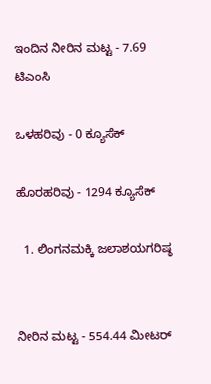ಇಂದಿನ ನೀರಿನ ಮಟ್ಟ - 7.69 ಟಿಎಂಸಿ

ಒಳಹರಿವು - 0 ಕ್ಯೂಸೆಕ್‌

ಹೊರಹರಿವು - 1294 ಕ್ಯೂಸೆಕ್‌

  1. ಲಿಂಗನಮಕ್ಕಿ ಜಲಾಶಯಗರಿಷ್ಠ


ನೀರಿನ ಮಟ್ಟ - 554.44 ಮೀಟರ್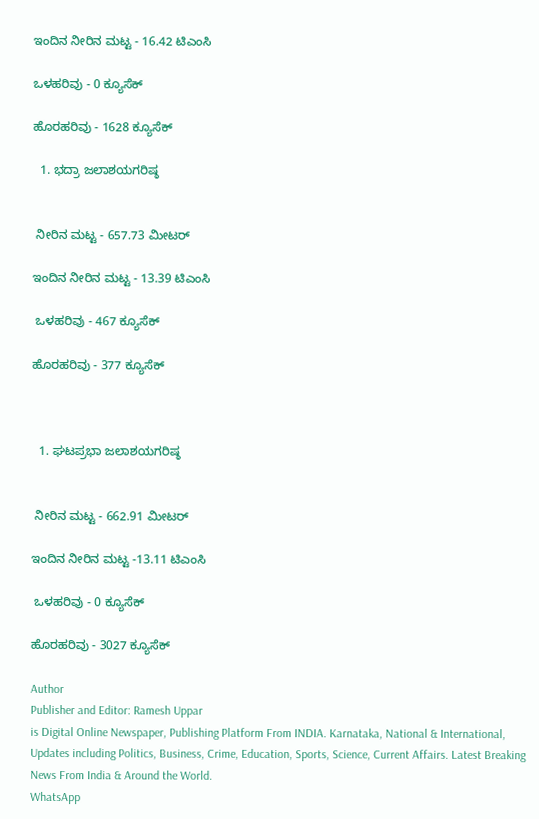ಇಂದಿನ ನೀರಿನ ಮಟ್ಟ - 16.42 ಟಿಎಂಸಿ

ಒಳಹರಿವು - 0 ಕ್ಯೂಸೆಕ್‌

ಹೊರಹರಿವು - 1628 ಕ್ಯೂಸೆಕ್‌

  1. ಭದ್ರಾ ಜಲಾಶಯಗರಿಷ್ಠ


 ನೀರಿನ ಮಟ್ಟ - 657.73 ಮೀಟರ್‌

ಇಂದಿನ ನೀರಿನ ಮಟ್ಟ - 13.39 ಟಿಎಂಸಿ

 ಒಳಹರಿವು - 467 ಕ್ಯೂಸೆಕ್‌

ಹೊರಹರಿವು - 377 ಕ್ಯೂಸೆಕ್‌



  1. ಘಟಪ್ರಭಾ ಜಲಾಶಯಗರಿಷ್ಠ


 ನೀರಿನ ಮಟ್ಟ - 662.91 ಮೀಟರ್

ಇಂದಿನ ನೀರಿನ ಮಟ್ಟ -13.11 ಟಿಎಂಸಿ

 ಒಳಹರಿವು - 0 ಕ್ಯೂಸೆಕ್‌

ಹೊರಹರಿವು - 3027 ಕ್ಯೂಸೆಕ್‌

Author
Publisher and Editor: Ramesh Uppar
is Digital Online Newspaper, Publishing Platform From INDIA. Karnataka, National & International, Updates including Politics, Business, Crime, Education, Sports, Science, Current Affairs. Latest Breaking News From India & Around the World.
WhatsApp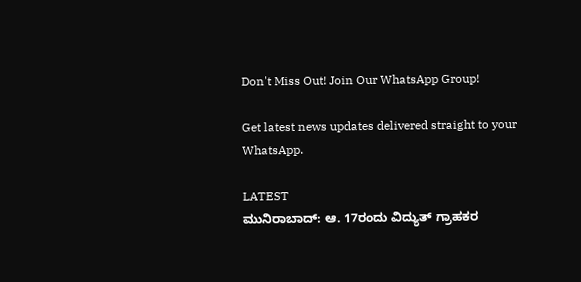Don't Miss Out! Join Our WhatsApp Group!

Get latest news updates delivered straight to your WhatsApp.

LATEST
ಮುನಿರಾಬಾದ್: ಆ. 17ರಂದು ವಿದ್ಯುತ್ ಗ್ರಾಹಕರ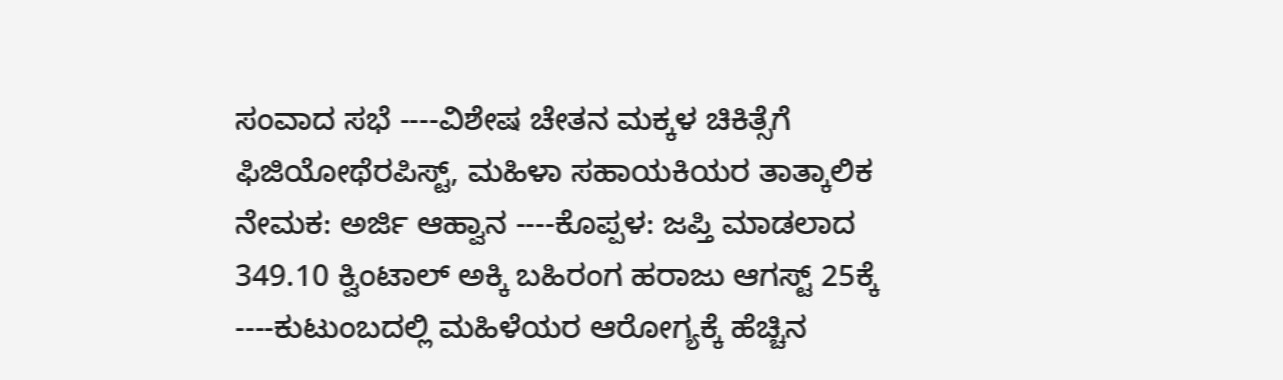ಸಂವಾದ ಸಭೆ ----ವಿಶೇಷ ಚೇತನ ಮಕ್ಕಳ ಚಿಕಿತ್ಸೆಗೆ ಫಿಜಿಯೋಥೆರಪಿಸ್ಟ್, ಮಹಿಳಾ ಸಹಾಯಕಿಯರ ತಾತ್ಕಾಲಿಕ ನೇಮಕ: ಅರ್ಜಿ ಆಹ್ವಾನ ----ಕೊಪ್ಪಳ: ಜಪ್ತಿ ಮಾಡಲಾದ 349.10 ಕ್ವಿಂಟಾಲ್ ಅಕ್ಕಿ ಬಹಿರಂಗ ಹರಾಜು ಆಗಸ್ಟ್ 25ಕ್ಕೆ ----ಕುಟುಂಬದಲ್ಲಿ ಮಹಿಳೆಯರ ಆರೋಗ್ಯಕ್ಕೆ ಹೆಚ್ಚಿನ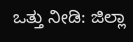ಒತ್ತು ನೀಡಿ: ಜಿಲ್ಲಾ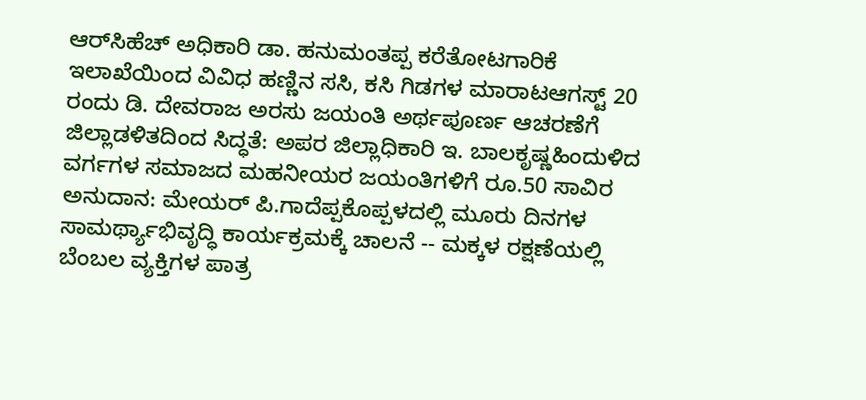ಆರ್‌ಸಿಹೆಚ್ ಅಧಿಕಾರಿ ಡಾ. ಹನುಮಂತಪ್ಪ ಕರೆತೋಟಗಾರಿಕೆ ಇಲಾಖೆಯಿಂದ ವಿವಿಧ ಹಣ್ಣಿನ ಸಸಿ, ಕಸಿ ಗಿಡಗಳ ಮಾರಾಟಆಗಸ್ಟ್ 20 ರಂದು ಡಿ. ದೇವರಾಜ ಅರಸು ಜಯಂತಿ ಅರ್ಥಪೂರ್ಣ ಆಚರಣೆಗೆ ಜಿಲ್ಲಾಡಳಿತದಿಂದ ಸಿದ್ಧತೆ: ಅಪರ ಜಿಲ್ಲಾಧಿಕಾರಿ ಇ. ಬಾಲಕೃಷ್ಣಹಿಂದುಳಿದ ವರ್ಗಗಳ ಸಮಾಜದ ಮಹನೀಯರ ಜಯಂತಿಗಳಿಗೆ ರೂ.50 ಸಾವಿರ ಅನುದಾನ: ಮೇಯರ್ ಪಿ.ಗಾದೆಪ್ಪಕೊಪ್ಪಳದಲ್ಲಿ ಮೂರು ದಿನಗಳ ಸಾಮರ್ಥ್ಯಾಭಿವೃದ್ಧಿ ಕಾರ್ಯಕ್ರಮಕ್ಕೆ ಚಾಲನೆ -- ಮಕ್ಕಳ ರಕ್ಷಣೆಯಲ್ಲಿ ಬೆಂಬಲ ವ್ಯಕ್ತಿಗಳ ಪಾತ್ರ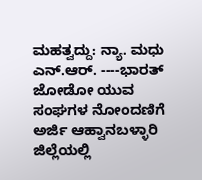ಮಹತ್ವದ್ದು: ನ್ಯಾ. ಮಧು ಎನ್.ಆರ್. ----ಭಾರತ್ ಜೋಡೋ ಯುವ ಸಂಘಗಳ ನೋಂದಣಿಗೆ ಅರ್ಜಿ ಆಹ್ವಾನಬಳ್ಳಾರಿ ಜಿಲ್ಲೆಯಲ್ಲಿ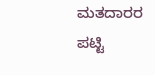ಮತದಾರರ ಪಟ್ಟಿ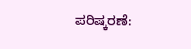ಪರಿಷ್ಕರಣೆ: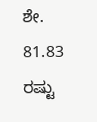ಶೇ. 81.83 ರಷ್ಟು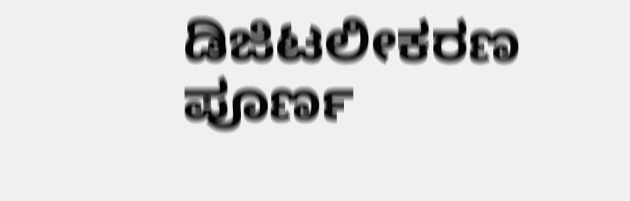ಡಿಜಿಟಲೀಕರಣ ಪೂರ್ಣ